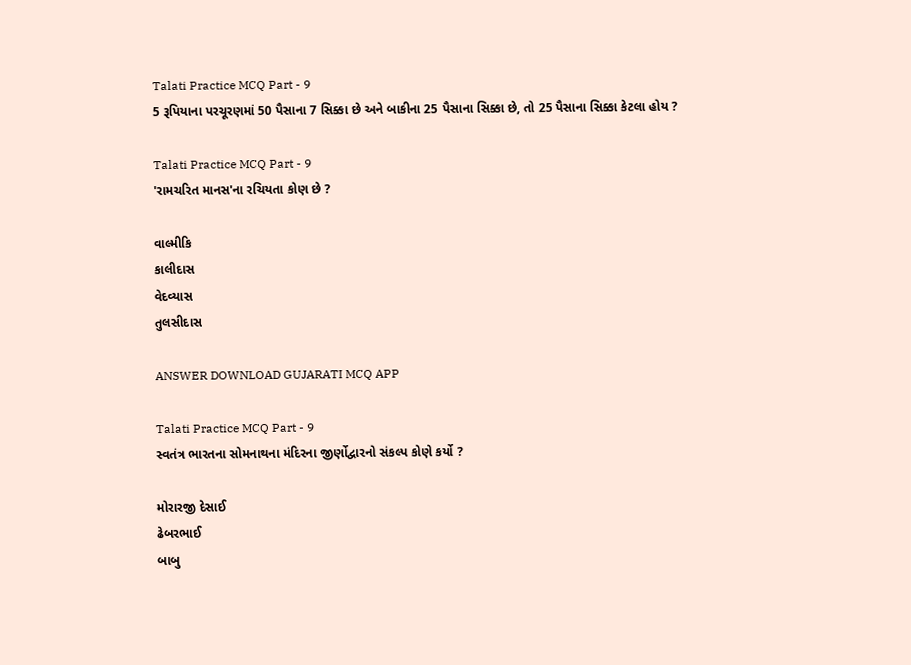Talati Practice MCQ Part - 9
5 રૂપિયાના પરચૂરણમાં 50 પૈસાના 7 સિક્કા છે અને બાકીના 25 પૈસાના સિક્કા છે, તો 25 પૈસાના સિક્કા કેટલા હોય ?

Talati Practice MCQ Part - 9
'રામચરિત માનસ'ના રચિયતા કોણ છે ?

વાલ્મીકિ
કાલીદાસ
વેદવ્યાસ
તુલસીદાસ

ANSWER DOWNLOAD GUJARATI MCQ APP

Talati Practice MCQ Part - 9
સ્વતંત્ર ભારતના સોમનાથના મંદિરના જીર્ણોદ્વારનો સંકલ્પ કોણે કર્યો ?

મોરારજી દેસાઈ
ઢેબરભાઈ
બાબુ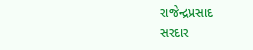રાજેન્દ્રપ્રસાદ
સરદાર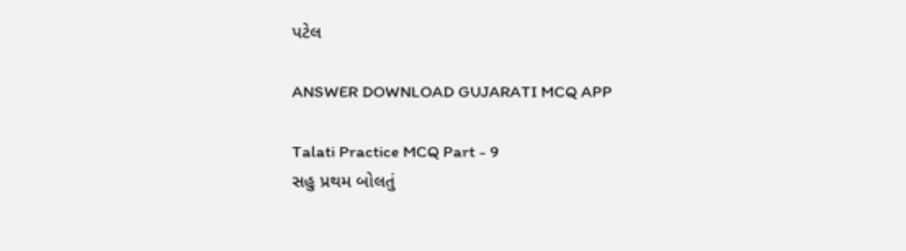પટેલ

ANSWER DOWNLOAD GUJARATI MCQ APP

Talati Practice MCQ Part - 9
સહુ પ્રથમ બોલતું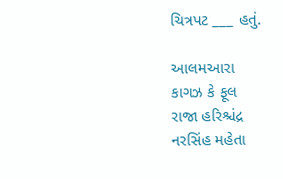ચિત્રપટ ___ હતું.

આલમઆરા
કાગઝ કે ફૂલ
રાજા હરિશ્ચંદ્ર
નરસિંહ મહેતા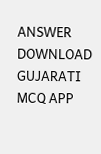ANSWER DOWNLOAD GUJARATI MCQ APP